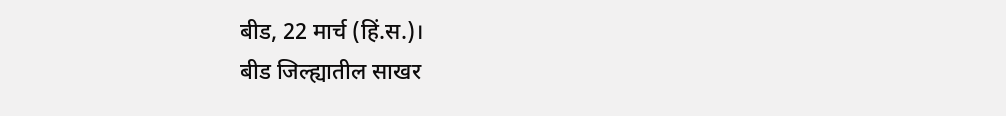बीड, 22 मार्च (हिं.स.)।
बीड जिल्ह्यातील साखर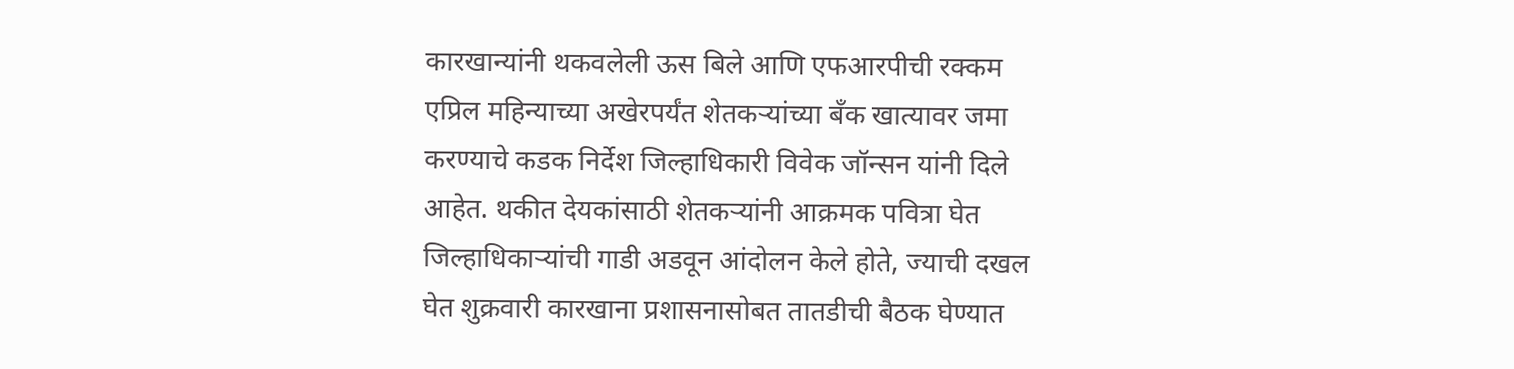कारखान्यांनी थकवलेली ऊस बिले आणि एफआरपीची रक्कम एप्रिल महिन्याच्या अखेरपर्यंत शेतकऱ्यांच्या बँक खात्यावर जमा करण्याचे कडक निर्देश जिल्हाधिकारी विवेक जॉन्सन यांनी दिले आहेत. थकीत देयकांसाठी शेतकऱ्यांनी आक्रमक पवित्रा घेत जिल्हाधिकाऱ्यांची गाडी अडवून आंदोलन केले होते, ज्याची दखल घेत शुक्रवारी कारखाना प्रशासनासोबत तातडीची बैठक घेण्यात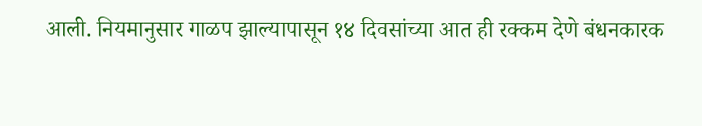आली. नियमानुसार गाळप झाल्यापासून १४ दिवसांच्या आत ही रक्कम देणे बंधनकारक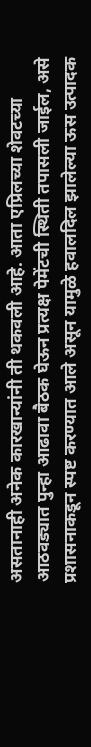असतानाही अनेक कारखान्यांनी ती थकवली आहे. आता एप्रिलच्या शेवटच्या आठवड्यात पुन्हा आढावा बैठक घेऊन प्रत्यक्ष पेमेंटची स्थिती तपासली जाईल, असे प्रशासनाकडून स्पष्ट करण्यात आले असून यामुळे हवालदिल झालेल्या ऊस उत्पादक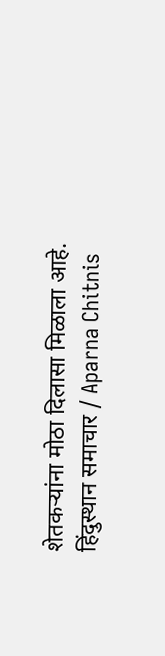शेतकऱ्यांना मोठा दिलासा मिळाला आहे.
हिंदुस्थान समाचार / Aparna Chitnis